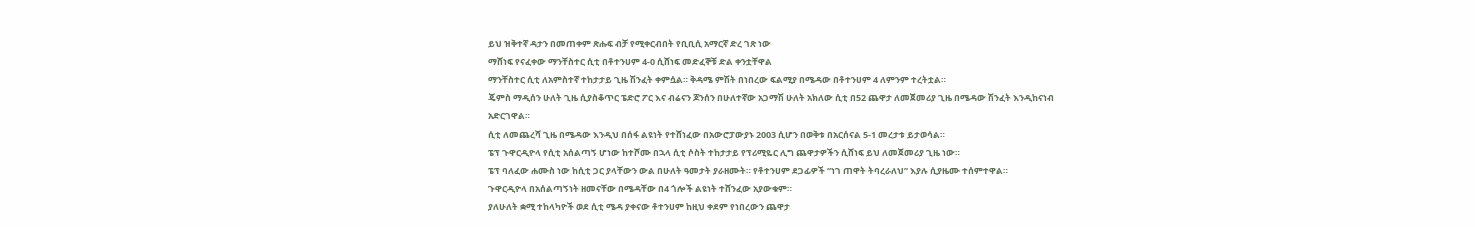ይህ ዝቅተኛ ዳታን በመጠቀም ጽሑፍ ብቻ የሚቀርብበት የቢቢሲ አማርኛ ድረ ገጽ ነው
ማሸነፍ የናፈቀው ማንቸስተር ሲቲ በቶተንሀም 4-0 ሲሸነፍ መድፈኞቹ ድል ቀንቷቸዋል
ማንቸስተር ሲቲ ለአምስተኛ ተከታታይ ጊዜ ሽንፈት ቀምሷል። ቅዳሜ ምሽት በነበረው ፍልሚያ በሜዳው በቶተንሀም 4 ለምንም ተረትቷል።
ጄምስ ማዲሰን ሁለት ጊዜ ሲያስቆጥር ፔድሮ ፖር እና ብሬናን ጆንሰን በሁለተኛው አጋማሽ ሁለት አክለው ሲቲ በ52 ጨዋታ ለመጀመሪያ ጊዜ በሜዳው ሽንፈት እንዲከናነብ አድርገዋል።
ሲቲ ለመጨረሻ ጊዜ በሜዳው እንዲህ በሰፋ ልዩነት የተሸነፈው በአውሮፓውያኑ 2003 ሲሆን በወቅቱ በአርሰናል 5-1 መረታቱ ይታወሳል።
ፔፕ ጉዋርዲዮላ የሲቲ አሰልጣኝ ሆነው ከተሾሙ በኋላ ሲቲ ሶስት ተከታታይ የፕሪሚዬር ሊግ ጨዋታዎችን ሲሸነፍ ይህ ለመጀመሪያ ጊዜ ነው።
ፔፕ ባለፈው ሐሙስ ነው ከሲቲ ጋር ያላቸውን ውል በሁለት ዓመታት ያራዘሙት። የቶተንሀም ደጋፊዎች “ነገ ጠዋት ትባረራለህ” እያሉ ሲያዜሙ ተሰምተዋል።
ጉዋርዲዮላ በአሰልጣኝነት ዘመናቸው በሜዳቸው በ4 ጎሎች ልዩነት ተሸንፈው አያውቁም።
ያለሁለት ቋሚ ተከላካዮች ወደ ሲቲ ሜዳ ያቀናው ቶተንሀም ከዚህ ቀደም የነበረውን ጨዋታ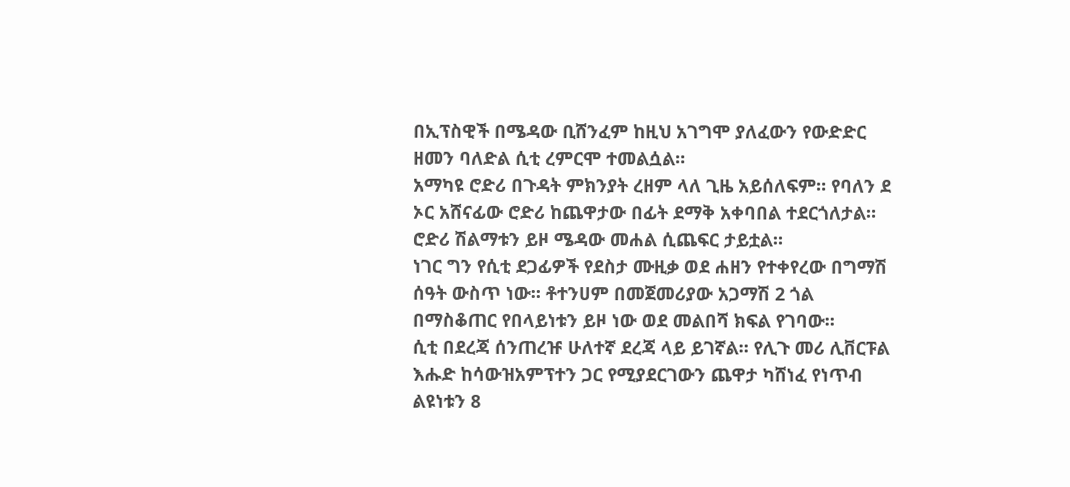በኢፕስዊች በሜዳው ቢሸንፈም ከዚህ አገግሞ ያለፈውን የውድድር ዘመን ባለድል ሲቲ ረምርሞ ተመልሷል።
አማካዩ ሮድሪ በጉዳት ምክንያት ረዘም ላለ ጊዜ አይሰለፍም። የባለን ደ ኦር አሸናፊው ሮድሪ ከጨዋታው በፊት ደማቅ አቀባበል ተደርጎለታል። ሮድሪ ሽልማቱን ይዞ ሜዳው መሐል ሲጨፍር ታይቷል።
ነገር ግን የሲቲ ደጋፊዎች የደስታ ሙዚቃ ወደ ሐዘን የተቀየረው በግማሽ ሰዓት ውስጥ ነው። ቶተንሀም በመጀመሪያው አጋማሽ 2 ጎል በማስቆጠር የበላይነቱን ይዞ ነው ወደ መልበሻ ክፍል የገባው።
ሲቲ በደረጃ ሰንጠረዡ ሁለተኛ ደረጃ ላይ ይገኛል። የሊጉ መሪ ሊቨርፑል እሑድ ከሳውዝአምፕተን ጋር የሚያደርገውን ጨዋታ ካሸነፈ የነጥብ ልዩነቱን 8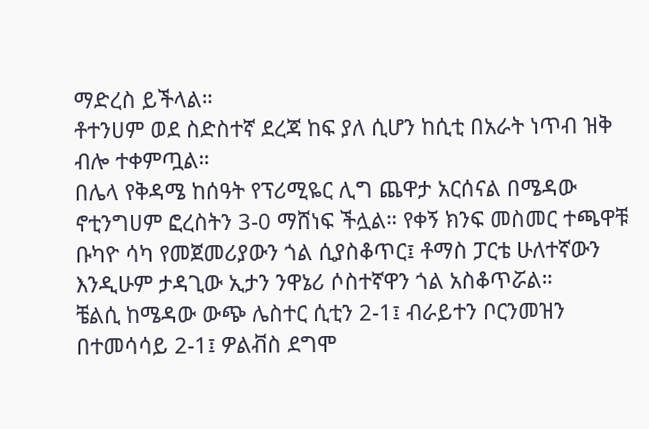ማድረስ ይችላል።
ቶተንሀም ወደ ስድስተኛ ደረጃ ከፍ ያለ ሲሆን ከሲቲ በአራት ነጥብ ዝቅ ብሎ ተቀምጧል።
በሌላ የቅዳሜ ከሰዓት የፕሪሚዬር ሊግ ጨዋታ አርሰናል በሜዳው ኖቲንግሀም ፎረስትን 3-0 ማሸነፍ ችሏል። የቀኝ ክንፍ መስመር ተጫዋቹ ቡካዮ ሳካ የመጀመሪያውን ጎል ሲያስቆጥር፤ ቶማስ ፓርቴ ሁለተኛውን እንዲሁም ታዳጊው ኢታን ንዋኔሪ ሶስተኛዋን ጎል አስቆጥሯል።
ቼልሲ ከሜዳው ውጭ ሌስተር ሲቲን 2-1፤ ብራይተን ቦርንመዝን በተመሳሳይ 2-1፤ ዎልቭስ ደግሞ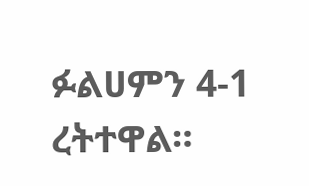ፉልሀምን 4-1 ረትተዋል።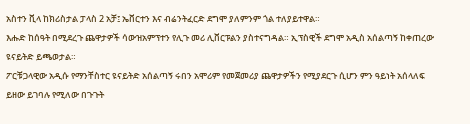አስተን ቪላ ከክሪስታል ፓላስ 2 አቻ፤ ኤቨርተን እና ብሬንትፈርድ ደግሞ ያለምንም ጎል ተለያይተዋል።
እሑድ ከሰዓት በሚደረጉ ጨዋታዎች ሳውዝአምፕተን የሊጉ መሪ ሊቨርፑልን ያስተናግዳል። ኢፕስዊች ደግሞ አዲስ አሰልጣኝ ከቀጠረው ዩናይትድ ይጫወታል።
ፖርቹጋላዊው አዲሱ የማንቸስተር ዩናይትድ አሰልጣኝ ሩበን አሞሪም የመጀመሪያ ጨዋታዎችን የሚያደርጉ ሲሆን ምን ዓይነት አሰላለፍ ይዘው ይገባሉ የሚለው በጉጉት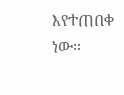እየተጠበቀ ነው።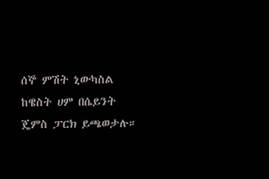ሰኞ ምሽት ኒውካስል ከዌስት ሀም በሴይንት ጄምስ ፓርክ ይጫወታሉ።